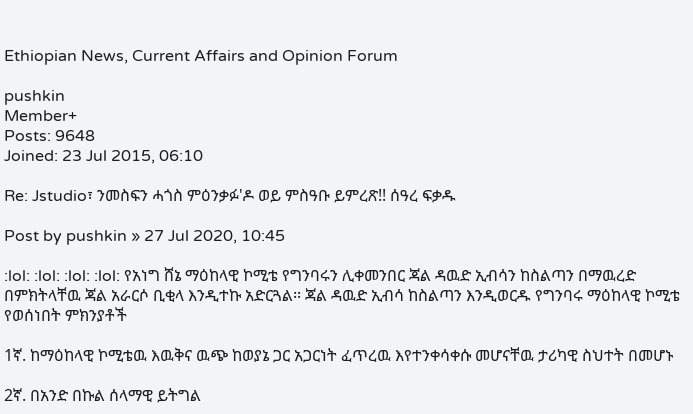Ethiopian News, Current Affairs and Opinion Forum

pushkin
Member+
Posts: 9648
Joined: 23 Jul 2015, 06:10

Re: Jstudio፣ ንመስፍን ሓጎስ ምዕንቃፉ'ዶ ወይ ምስዓቡ ይምረጽ!! ሰዓረ ፍቃዱ

Post by pushkin » 27 Jul 2020, 10:45

:lol: :lol: :lol: :lol: የአነግ ሸኔ ማዕከላዊ ኮሚቴ የግንባሩን ሊቀመንበር ጃል ዳዉድ ኢብሳን ከስልጣን በማዉረድ በምክትላቸዉ ጃል አራርሶ ቢቂላ እንዲተኩ አድርጓል፡፡ ጃል ዳዉድ ኢብሳ ከስልጣን እንዲወርዱ የግንባሩ ማዕከላዊ ኮሚቴ የወሰነበት ምክንያቶች

1ኛ. ከማዕከላዊ ኮሚቴዉ እዉቅና ዉጭ ከወያኔ ጋር አጋርነት ፈጥረዉ እየተንቀሳቀሱ መሆናቸዉ ታሪካዊ ስህተት በመሆኑ

2ኛ. በአንድ በኩል ሰላማዊ ይትግል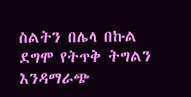ስልትን በሌላ በኩል ደግሞ የትጥቅ ትግልን እንዳማራጭ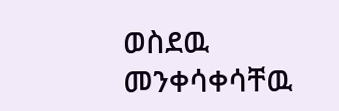ወስደዉ መንቀሳቀሳቸዉ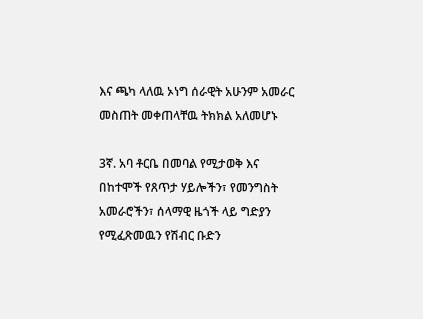እና ጫካ ላለዉ ኦነግ ሰራዊት አሁንም አመራር መስጠት መቀጠላቸዉ ትክክል አለመሆኑ

3ኛ. አባ ቶርቤ በመባል የሚታወቅ እና በከተሞች የጸጥታ ሃይሎችን፣ የመንግስት አመራሮችን፣ ሰላማዊ ዜጎች ላይ ግድያን የሚፈጽመዉን የሽብር ቡድን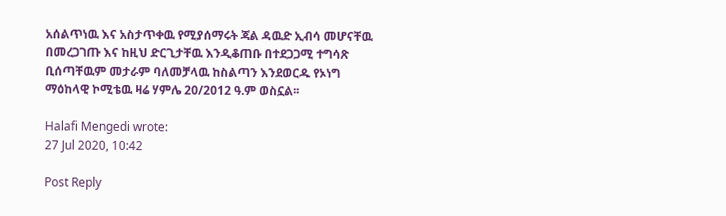አሰልጥነዉ እና አስታጥቀዉ የሚያሰማሩት ጃል ዳዉድ ኢብሳ መሆናቸዉ በመረጋገጡ እና ከዚህ ድርጊታቸዉ እንዲቆጠቡ በተደጋጋሚ ተግሳጽ ቢሰጣቸዉም መታራም ባለመቻላዉ ከስልጣን እንደወርዱ የኦነግ ማዕከላዊ ኮሚቴዉ ዛሬ ሃምሌ 20/2012 ዓ.ም ወስኗል፡፡

Halafi Mengedi wrote:
27 Jul 2020, 10:42

Post Reply